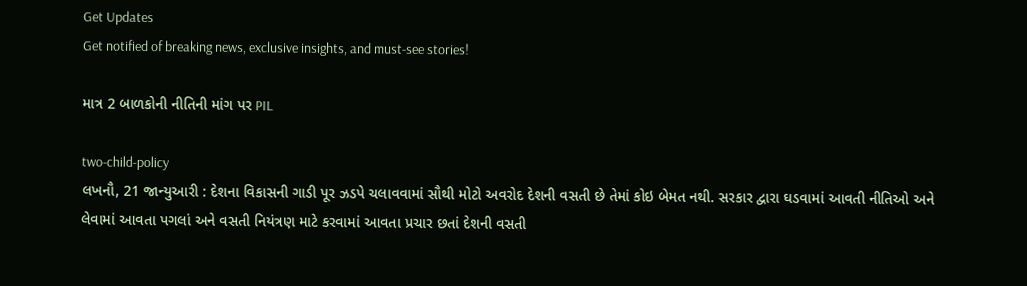Get Updates
Get notified of breaking news, exclusive insights, and must-see stories!

માત્ર 2 બાળકોની નીતિની માંગ પર PIL

two-child-policy
લખનૌ, 21 જાન્યુઆરી : દેશના વિકાસની ગાડી પૂર ઝડપે ચલાવવામાં સૌથી મોટો અવરોદ દેશની વસતી છે તેમાં કોઇ બેમત નથી. સરકાર દ્વારા ઘડવામાં આવતી નીતિઓ અને લેવામાં આવતા પગલાં અને વસતી નિયંત્રણ માટે કરવામાં આવતા પ્રચાર છતાં દેશની વસતી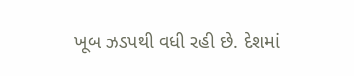ખૂબ ઝડપથી વધી રહી છે. દેશમાં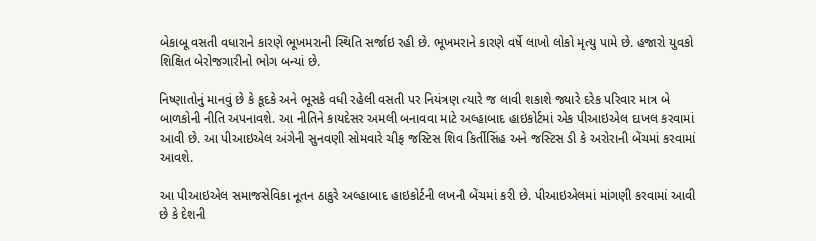બેકાબૂ વસતી વધારાને કારણે ભૂખમરાની સ્થિતિ સર્જાઇ રહી છે. ભૂખમરાને કારણે વર્ષે લાખો લોકો મૃત્યુ પામે છે. હજારો યુવકો શિક્ષિત બેરોજગારીનો ભોગ બન્યાં છે.

નિષ્ણાતોનું માનવું છે કે કૂદકે અને ભૂસકે વધી રહેલી વસતી પર નિયંત્રણ ત્યારે જ લાવી શકાશે જ્યારે દરેક પરિવાર માત્ર બે બાળકોની નીતિ અપનાવશે. આ નીતિને કાયદેસર અમલી બનાવવા માટે અલ્હાબાદ હાઇકોર્ટમાં એક પીઆઇએલ દાખલ કરવામાં આવી છે. આ પીઆઇએલ અંગેની સુનવણી સોમવારે ચીફ જસ્ટિસ શિવ કિર્તીસિંહ અને જસ્ટિસ ડી કે અરોરાની બેંચમાં કરવામાં આવશે.

આ પીઆઇએલ સમાજસેવિકા નૂતન ઠાકુરે અલ્હાબાદ હાઇકોર્ટની લખનૌ બેંચમાં કરી છે. પીઆઇએલમાં માંગણી કરવામાં આવી છે કે દેશની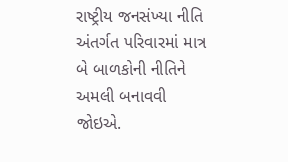રાષ્ટ્રીય જનસંખ્યા નીતિ અંતર્ગત પરિવારમાં માત્ર બે બાળકોની નીતિને અમલી બનાવવી જોઇએ.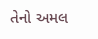તેનો અમલ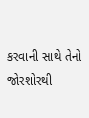કરવાની સાથે તેનો જોરશોરથી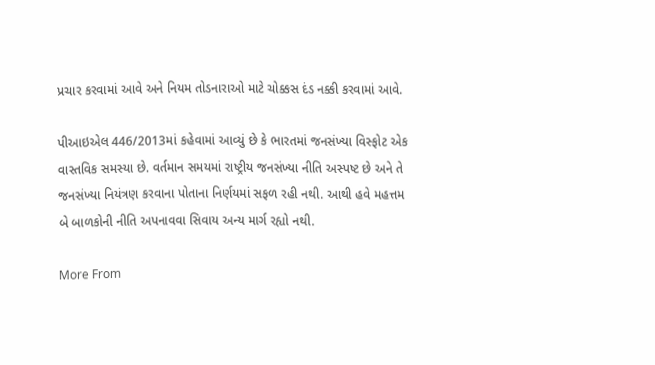પ્રચાર કરવામાં આવે અને નિયમ તોડનારાઓ માટે ચોક્કસ દંડ નક્કી કરવામાં આવે.

પીઆઇએલ 446/2013માં કહેવામાં આવ્યું છે કે ભારતમાં જનસંખ્યા વિસ્ફોટ એક વાસ્તવિક સમસ્યા છે. વર્તમાન સમયમાં રાષ્ટ્રીય જનસંખ્યા નીતિ અસ્પષ્ટ છે અને તે જનસંખ્યા નિયંત્રણ કરવાના પોતાના નિર્ણયમાં સફળ રહી નથી. આથી હવે મહત્તમ બે બાળકોની નીતિ અપનાવવા સિવાય અન્ય માર્ગ રહ્યો નથી.

More From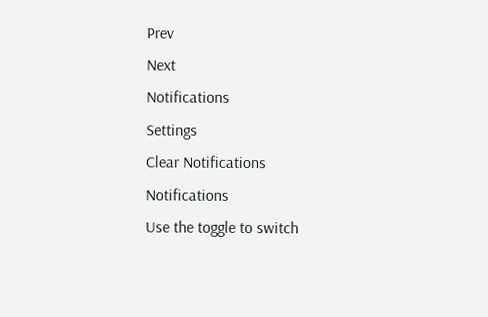Prev
Next
Notifications
Settings
Clear Notifications
Notifications
Use the toggle to switch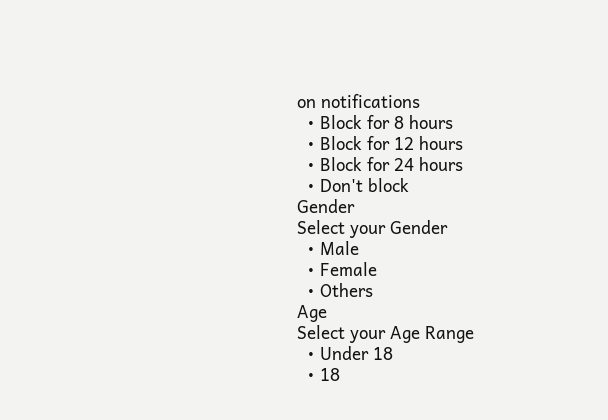on notifications
  • Block for 8 hours
  • Block for 12 hours
  • Block for 24 hours
  • Don't block
Gender
Select your Gender
  • Male
  • Female
  • Others
Age
Select your Age Range
  • Under 18
  • 18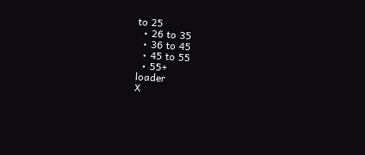to 25
  • 26 to 35
  • 36 to 45
  • 45 to 55
  • 55+
loader
X